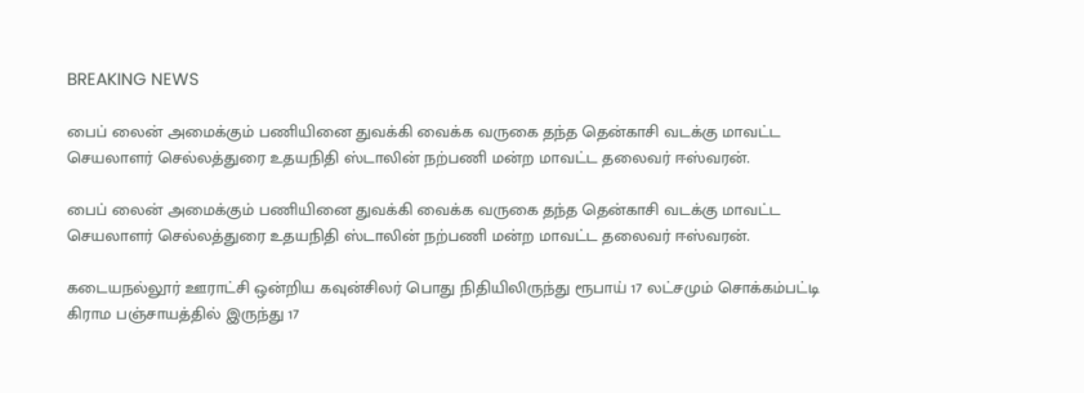BREAKING NEWS

பைப் லைன் அமைக்கும் பணியினை துவக்கி வைக்க வருகை தந்த தென்காசி வடக்கு மாவட்ட செயலாளர் செல்லத்துரை உதயநிதி ஸ்டாலின் நற்பணி மன்ற மாவட்ட தலைவர் ஈஸ்வரன்.

பைப் லைன் அமைக்கும் பணியினை துவக்கி வைக்க வருகை தந்த தென்காசி வடக்கு மாவட்ட செயலாளர் செல்லத்துரை உதயநிதி ஸ்டாலின் நற்பணி மன்ற மாவட்ட தலைவர் ஈஸ்வரன்.

கடையநல்லூர் ஊராட்சி ஒன்றிய கவுன்சிலர் பொது நிதியிலிருந்து ரூபாய் 17 லட்சமும் சொக்கம்பட்டி கிராம பஞ்சாயத்தில் இருந்து 17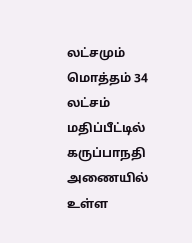லட்சமும் மொத்தம் 34 லட்சம் மதிப்பீட்டில் கருப்பாநதி அணையில் உள்ள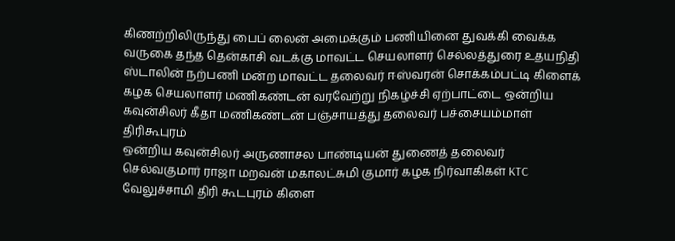கிணற்றிலிருந்து பைப் லைன் அமைக்கும் பணியினை துவக்கி வைக்க வருகை தந்த தென்காசி வடக்கு மாவட்ட செயலாளர் செல்லத்துரை உதயநிதி ஸ்டாலின் நற்பணி மன்ற மாவட்ட தலைவர் ஈஸ்வரன் சொக்கம்பட்டி கிளைக் கழக செயலாளர் மணிகண்டன் வரவேற்று நிகழ்ச்சி ஏற்பாட்டை ஒன்றிய கவுன்சிலர் கீதா மணிகண்டன் பஞ்சாயத்து தலைவர் பச்சையம்மாள் திரிகூபுரம்
ஒன்றிய கவுன்சிலர் அருணாசல பாண்டியன் துணைத் தலைவர் செல்வகுமார் ராஜா மறவன் மகாலட்சுமி குமார் கழக நிர்வாகிகள் KTC வேலுச்சாமி திரி கூடபுரம் கிளை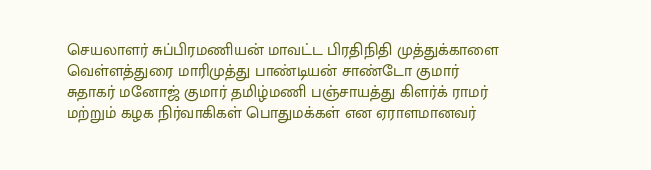செயலாளர் சுப்பிரமணியன் மாவட்ட பிரதிநிதி முத்துக்காளை வெள்ளத்துரை மாரிமுத்து பாண்டியன் சாண்டோ குமார் சுதாகர் மனோஜ் குமார் தமிழ்மணி பஞ்சாயத்து கிளர்க் ராமர் மற்றும் கழக நிர்வாகிகள் பொதுமக்கள் என ஏராளமானவர்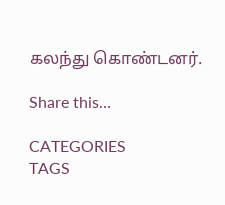கலந்து கொண்டனர்.

Share this…

CATEGORIES
TAGS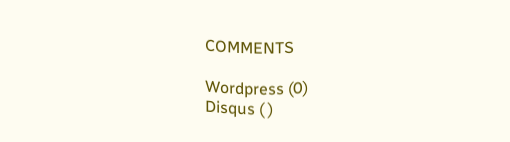COMMENTS

Wordpress (0)
Disqus ( )